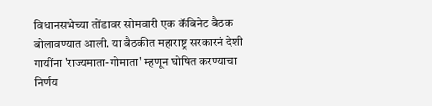विधानसभेच्या तोंडावर सोमवारी एक कॅबिनेट बैठक बोलावण्यात आली. या बैठकीत महाराष्ट्र सरकारनं देशी गायींना 'राज्यमाता-गोमाता' म्हणून घोषित करण्याचा निर्णय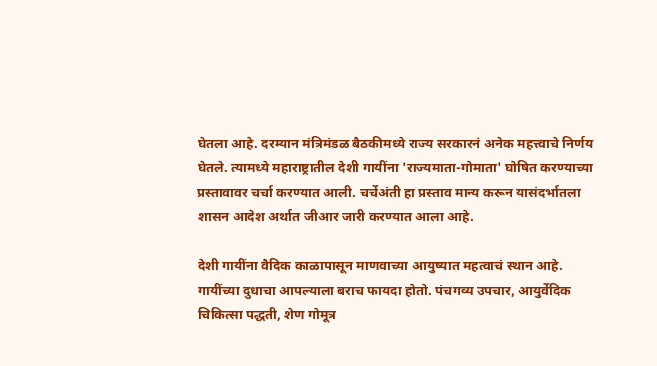घेतला आहे. दरम्यान मंत्रिमंडळ बैठकीमध्ये राज्य सरकारनं अनेक महत्त्वाचे निर्णय घेतले. त्यामध्ये महाराष्ट्रातील देशी गायींना 'राज्यमाता-गोमाता' घोषित करण्याच्या प्रस्तावावर चर्चा करण्यात आली. चर्चेअंती हा प्रस्ताव मान्य करून यासंदर्भातला शासन आदेश अर्थात जीआर जारी करण्यात आला आहे.

देशी गायींना वैदिक काळापासून माणवाच्या आयुष्यात महत्वाचं स्थान आहे. गायींच्या दुधाचा आपल्याला बराच फायदा होतो. पंचगव्य उपचार, आयुर्वेदिक चिकित्सा पद्धती, शेण गोमूत्र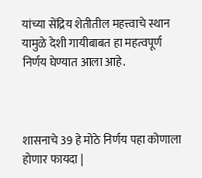यांच्या सेंद्रिय शेतीतील महत्त्वाचे स्थान यामुळे देशी गायीबाबत हा महत्वपूर्ण निर्णय घेण्यात आला आहे.



शासनाचे 39 हे मोठे निर्णय पहा कोणाला होणार फायदा |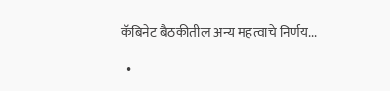कॅबिनेट बैठकीतील अन्य महत्वाचे निर्णय...

  •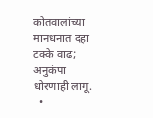कोतवालांच्या मानधनात दहा टक्के वाढ; अनुकंपा धोरणाही लागू.
  •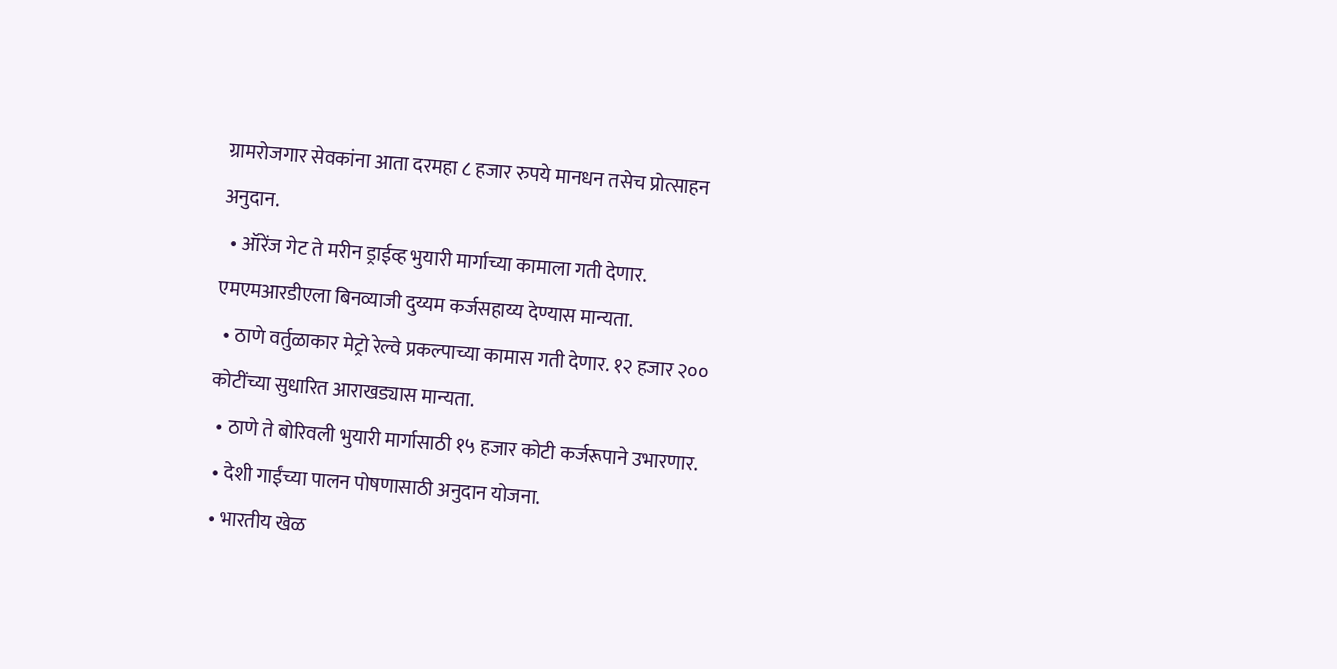ग्रामरोजगार सेवकांना आता दरमहा ८ हजार रुपये मानधन तसेच प्रोत्साहन अनुदान.
  • ऑरेंज गेट ते मरीन ड्राईव्ह भुयारी मार्गाच्या कामाला गती देणार. एमएमआरडीएला बिनव्याजी दुय्यम कर्जसहाय्य देण्यास मान्यता.
  • ठाणे वर्तुळाकार मेट्रो रेल्वे प्रकल्पाच्या कामास गती देणार. १२ हजार २०० कोटींच्या सुधारित आराखड्यास मान्यता.
  • ठाणे ते बोरिवली भुयारी मार्गासाठी १५ हजार कोटी कर्जरूपाने उभारणार.
  • देशी गाईंच्या पालन पोषणासाठी अनुदान योजना.
  • भारतीय खेळ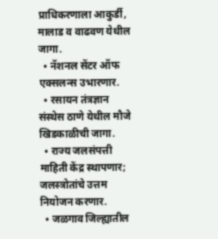प्राधिकरणाला आकुर्डी, मालाड व वाढवण येथील जागा.
  • नॅशनल सेंटर ऑफ एक्सलन्स उभारणार.
  • रसायन तंत्रज्ञान संस्थेस ठाणे येथील मौजे खिडकाळीची जागा.
  • राज्य जलसंपत्ती माहिती केंद्र स्थापणार; जलस्त्रोतांचे उत्तम नियोजन करणार.
  • जळगाव जिल्ह्यातील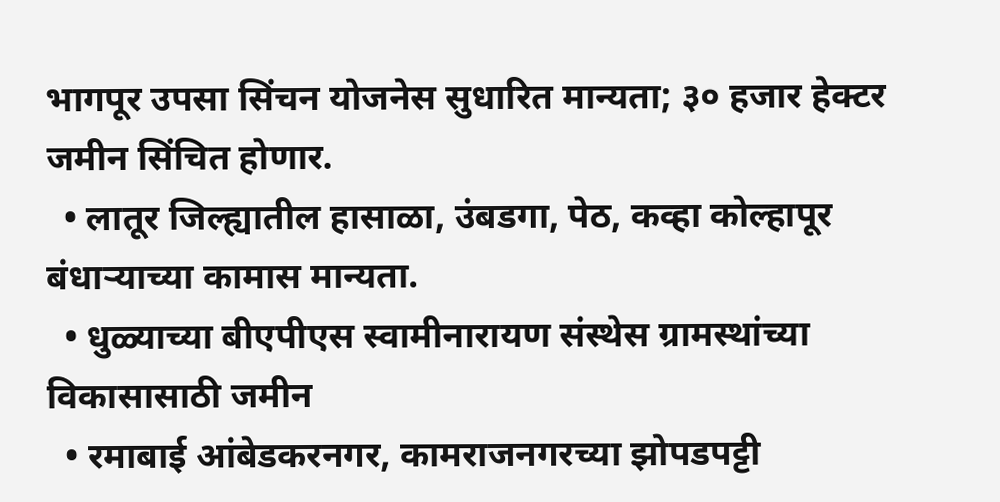भागपूर उपसा सिंचन योजनेस सुधारित मान्यता; ३० हजार हेक्टर जमीन सिंचित होणार.
  • लातूर जिल्ह्यातील हासाळा, उंबडगा, पेठ, कव्हा कोल्हापूर बंधाऱ्याच्या कामास मान्यता.
  • धुळ्याच्या बीएपीएस स्वामीनारायण संस्थेस ग्रामस्थांच्या विकासासाठी जमीन
  • रमाबाई आंबेडकरनगर, कामराजनगरच्या झोपडपट्टी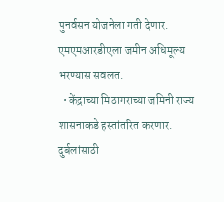पुनर्वसन योजनेला गती देणार. एमएमआरडीएला जमीन अधिमूल्य भरण्यास सवलत.
  • केंद्राच्या मिठागराच्या जमिनी राज्य शासनाकडे हस्तांतरित करणार. दुर्बलांसाठी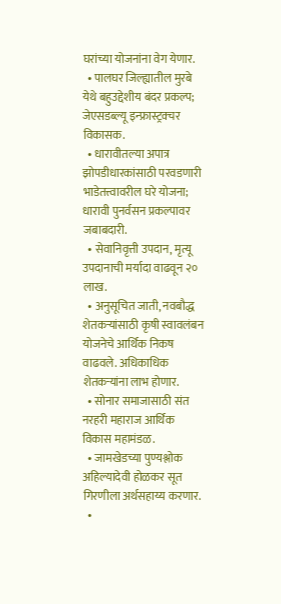घरांच्या योजनांना वेग येणार.
  • पालघर जिल्ह्यातील मुरबे येथे बहुउद्देशीय बंदर प्रकल्प; जेएसडब्ल्यू इन्फ्रास्ट्रक्चर विकासक.
  • धारावीतल्या अपात्र झोपडीधारकांसाठी परवडणारी भाडेतत्त्वावरील घरे योजना; धारावी पुनर्वसन प्रकल्पावर जबाबदारी.
  • सेवानिवृत्ती उपदान, मृत्यू उपदानाची मर्यादा वाढवून २० लाख.
  • अनुसूचित जाती, नवबौद्ध शेतकऱ्यांसाठी कृषी स्वावलंबन योजनेचे आर्थिक निकष वाढवले. अधिकाधिक शेतकऱ्यांना लाभ होणार.
  • सोनार समाजासाठी संत नरहरी महाराज आर्थिक विकास महामंडळ.
  • जामखेडच्या पुण्यश्लोक अहिल्यादेवी होळकर सूत गिरणीला अर्थसहाय्य करणार.
  •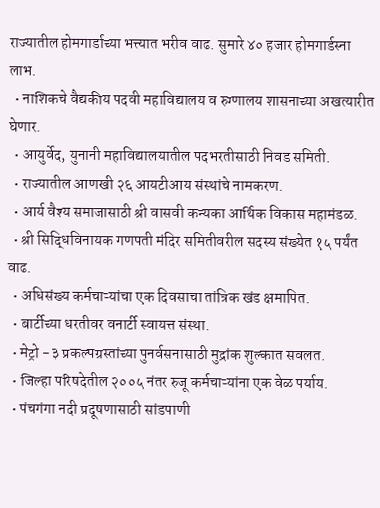राज्यातील होमगार्डाच्या भत्त्यात भरीव वाढ. सुमारे ४० हजार होमगार्डस्ना लाभ.
  • नाशिकचे वैद्यकीय पदवी महाविद्यालय व रुग्णालय शासनाच्या अखत्यारीत घेणार.
  • आयुर्वेद, युनानी महाविद्यालयातील पदभरतीसाठी निवड समिती.
  • राज्यातील आणखी २६ आयटीआय संस्थांचे नामकरण.
  • आर्य वैश्य समाजासाठी श्री वासवी कन्यका आर्थिक विकास महामंडळ.
  • श्री सिद्धिविनायक गणपती मंदिर समितीवरील सदस्य संख्येत १५ पर्यंत वाढ.
  • अधिसंख्य कर्मचाऱ्यांचा एक दिवसाचा तांत्रिक खंड क्षमापित.
  • बार्टीच्या धरतीवर वनार्टी स्वायत्त संस्था.
  • मेट्रो -३ प्रकल्पग्रस्तांच्या पुनर्वसनासाठी मुद्रांक शुल्कात सवलत.
  • जिल्हा परिषदेतील २००५ नंतर रुजू कर्मचाऱ्यांना एक वेळ पर्याय.
  • पंचगंगा नदी प्रदूषणासाठी सांडपाणी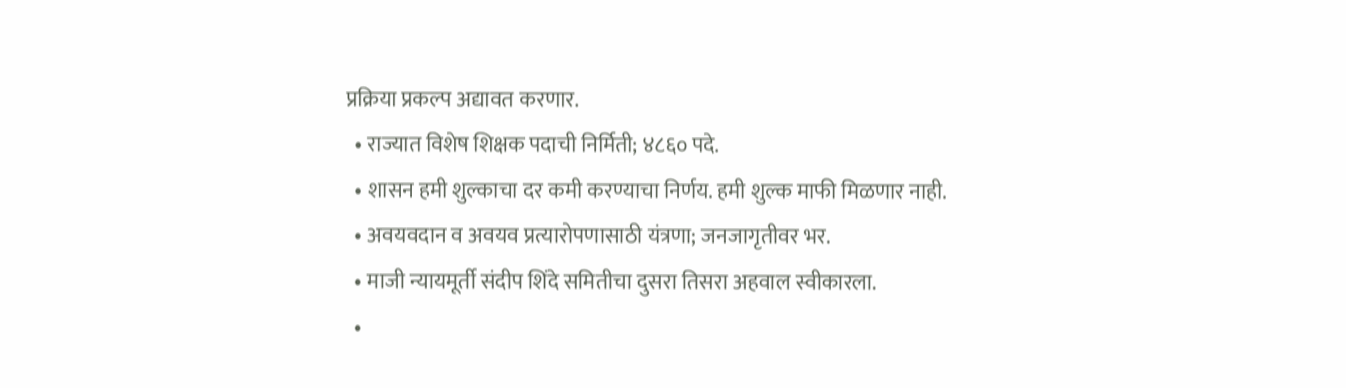प्रक्रिया प्रकल्प अद्यावत करणार.
  • राज्यात विशेष शिक्षक पदाची निर्मिती; ४८६० पदे.
  • शासन हमी शुल्काचा दर कमी करण्याचा निर्णय. हमी शुल्क माफी मिळणार नाही.
  • अवयवदान व अवयव प्रत्यारोपणासाठी यंत्रणा; जनजागृतीवर भर.
  • माजी न्यायमूर्ती संदीप शिंदे समितीचा दुसरा तिसरा अहवाल स्वीकारला.
  •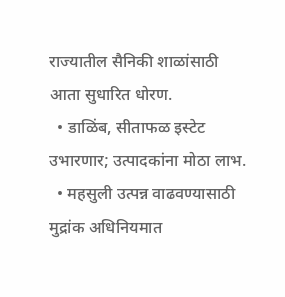राज्यातील सैनिकी शाळांसाठी आता सुधारित धोरण.
  • डाळिंब, सीताफळ इस्टेट उभारणार; उत्पादकांना मोठा लाभ.
  • महसुली उत्पन्न वाढवण्यासाठी मुद्रांक अधिनियमात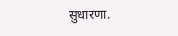सुधारणा.